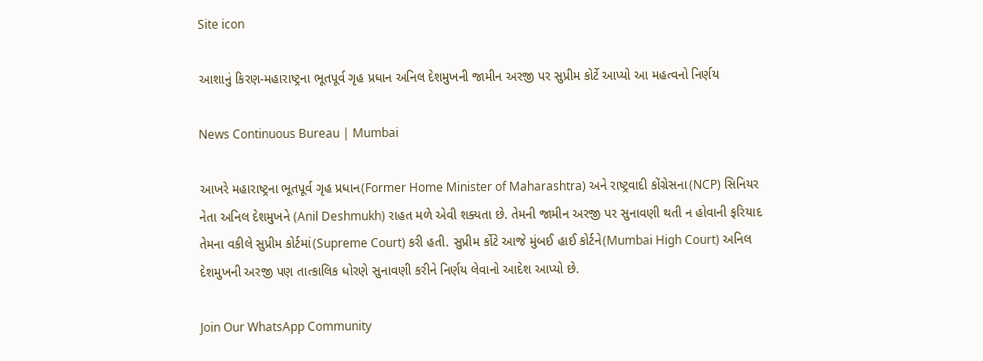Site icon

આશાનું કિરણ-મહારાષ્ટ્રના ભૂતપૂર્વ ગૃહ પ્રધાન અનિલ દેશમુખની જામીન અરજી પર સુપ્રીમ કોર્ટે આપ્યો આ મહત્વનો નિર્ણય

News Continuous Bureau | Mumbai

આખરે મહારાષ્ટ્રના ભૂતપૂર્વ ગૃહ પ્રધાન(Former Home Minister of Maharashtra) અને રાષ્ટ્રવાદી કોંગ્રેસના(NCP) સિનિયર નેતા અનિલ દેશમુખને (Anil Deshmukh) રાહત મળે એવી શક્યતા છે. તેમની જામીન અરજી પર સુનાવણી થતી ન હોવાની ફરિયાદ તેમના વકીલે સુપ્રીમ કોર્ટમાં(Supreme Court) કરી હતી. સુપ્રીમ ર્કોટે આજે મુંબઈ હાઈ કોર્ટને(Mumbai High Court) અનિલ દેશમુખની અરજી પણ તાત્કાલિક ધોરણે સુનાવણી કરીને નિર્ણય લેવાનો આદેશ આપ્યો છે.

Join Our WhatsApp Community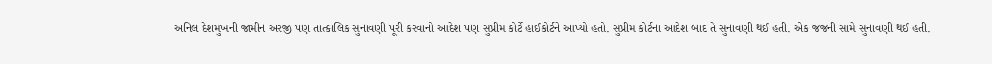અનિલ દેશમુખની જામીન અરજી પણ તાત્કાલિક સુનાવણી પૂરી કરવાનો આદેશ પણ સુપ્રીમ કોર્ટે હાઈકોર્ટને આપ્યો હતો. સુપ્રીમ કોર્ટના આદેશ બાદ તે સુનાવણી થઈ હતી. એક જજની સામે સુનાવણી થઈ હતી.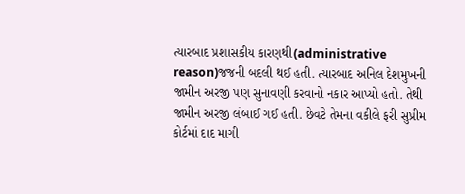ત્યારબાદ પ્રશાસકીય કારણથી(administrative reason)જજની બદલી થઈ હતી. ત્યારબાદ અનિલ દેશમુખની જામીન અરજી પણ સુનાવણી કરવાનો નકાર આપ્યો હતો. તેથી જામીન અરજી લંબાઈ ગઈ હતી. છેવટે તેમના વકીલે ફરી સુપ્રીમ કોર્ટમાં દાદ માગી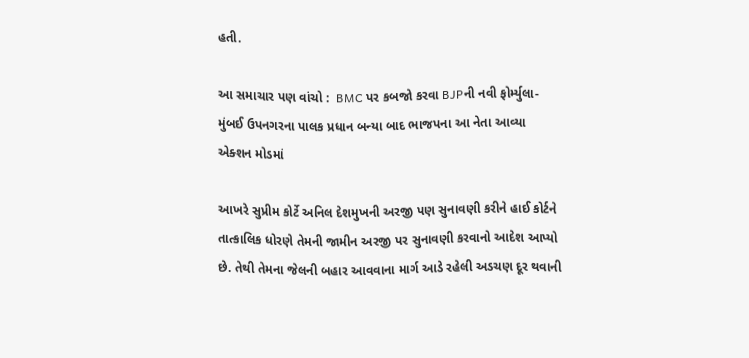હતી.

આ સમાચાર પણ વાંચો :  BMC પર કબજો કરવા BJPની નવી ફોર્મ્યુલા- મુંબઈ ઉપનગરના પાલક પ્રધાન બન્યા બાદ ભાજપના આ નેતા આવ્યા એક્શન મોડમાં

આખરે સુપ્રીમ કોર્ટે અનિલ દેશમુખની અરજી પણ સુનાવણી કરીને હાઈ કોર્ટને તાત્કાલિક ધોરણે તેમની જામીન અરજી પર સુનાવણી કરવાનો આદેશ આપ્યો છે. તેથી તેમના જેલની બહાર આવવાના માર્ગ આડે રહેલી અડચણ દૂર થવાની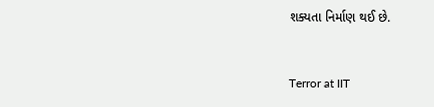શક્યતા નિર્માણ થઈ છે.


Terror at IIT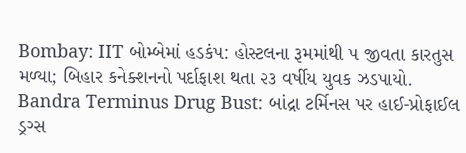Bombay: IIT બોમ્બેમાં હડકંપ: હોસ્ટલના રૂમમાંથી ૫ જીવતા કારતુસ મળ્યા; બિહાર કનેક્શનનો પર્દાફાશ થતા ૨૩ વર્ષીય યુવક ઝડપાયો.
Bandra Terminus Drug Bust: બાંદ્રા ટર્મિનસ પર હાઈ-પ્રોફાઈલ ડ્રગ્સ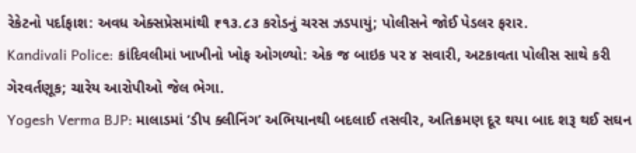રેકેટનો પર્દાફાશ: અવધ એક્સપ્રેસમાંથી ₹૧૩.૮૩ કરોડનું ચરસ ઝડપાયું; પોલીસને જોઈ પેડલર ફરાર.
Kandivali Police: કાંદિવલીમાં ખાખીનો ખોફ ઓગળ્યો: એક જ બાઇક પર ૪ સવારી, અટકાવતા પોલીસ સાથે કરી ગેરવર્તણૂક; ચારેય આરોપીઓ જેલ ભેગા.
Yogesh Verma BJP: માલાડમાં ‘ડીપ ક્લીનિંગ’ અભિયાનથી બદલાઈ તસવીર, અતિક્રમણ દૂર થયા બાદ શરૂ થઈ સઘન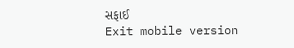સફાઈ
Exit mobile version